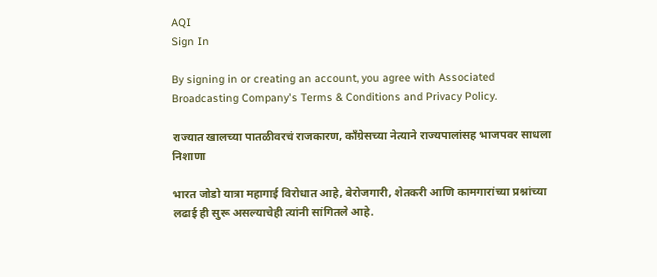AQI
Sign In

By signing in or creating an account, you agree with Associated Broadcasting Company's Terms & Conditions and Privacy Policy.

राज्यात खालच्या पातळीवरचं राजकारण, काँग्रेसच्या नेत्याने राज्यपालांसह भाजपवर साधला निशाणा

भारत जोडो यात्रा महागाई विरोधात आहे, बेरोजगारी, शेतकरी आणि कामगारांच्या प्रश्नांच्या लढाई ही सुरू असल्याचेही त्यांनी सांगितले आहे.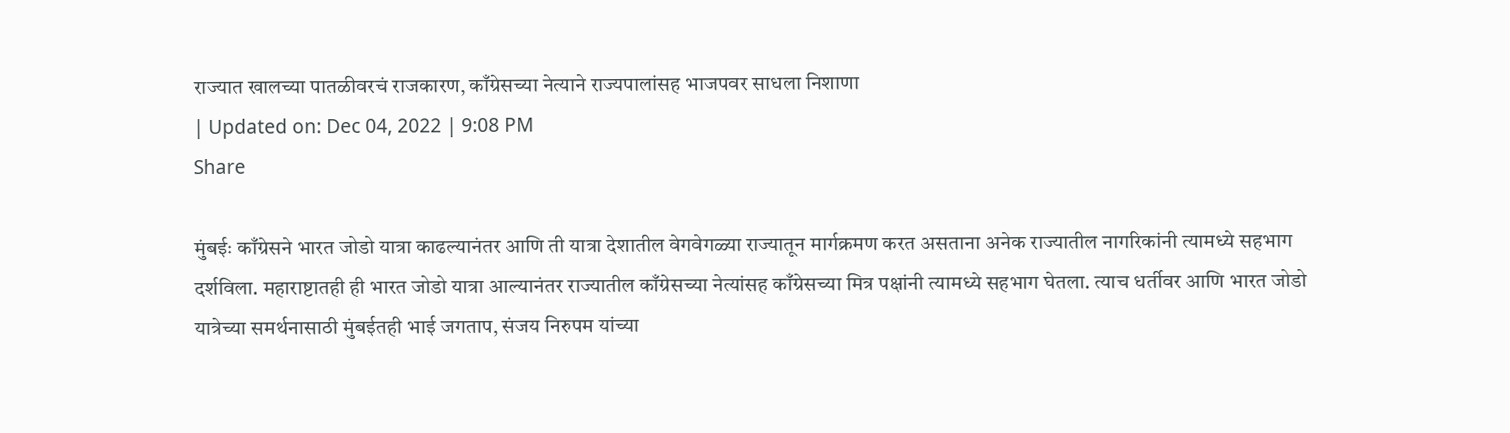राज्यात खालच्या पातळीवरचं राजकारण, काँग्रेसच्या नेत्याने राज्यपालांसह भाजपवर साधला निशाणा
| Updated on: Dec 04, 2022 | 9:08 PM
Share

मुंबईः काँग्रेसने भारत जोडो यात्रा काढल्यानंतर आणि ती यात्रा देशातील वेगवेगळ्या राज्यातून मार्गक्रमण करत असताना अनेक राज्यातील नागरिकांनी त्यामध्ये सहभाग दर्शविला. महाराष्टातही ही भारत जोडो यात्रा आल्यानंतर राज्यातील काँग्रेसच्या नेत्यांसह काँग्रेसच्या मित्र पक्षांनी त्यामध्ये सहभाग घेतला. त्याच धर्तीवर आणि भारत जोडो यात्रेच्या समर्थनासाठी मुंबईतही भाई जगताप, संजय निरुपम यांच्या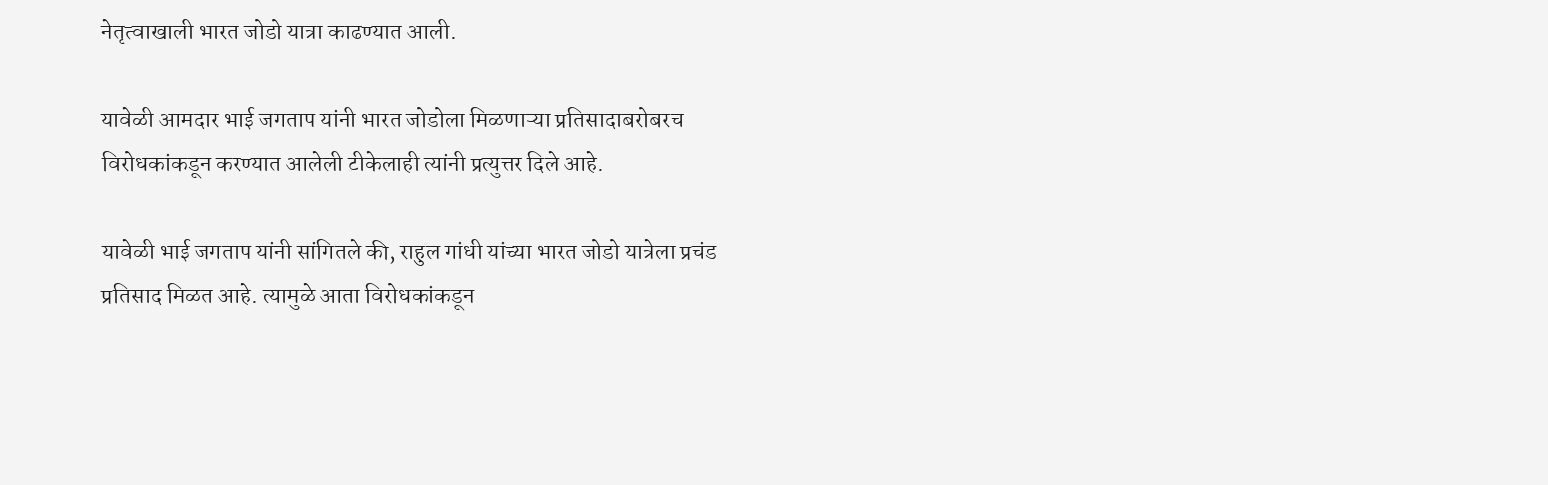नेतृत्वाखाली भारत जोडो यात्रा काढण्यात आली.

यावेळी आमदार भाई जगताप यांनी भारत जोडोला मिळणाऱ्या प्रतिसादाबरोबरच विरोधकांकडून करण्यात आलेली टीकेलाही त्यांनी प्रत्युत्तर दिले आहे.

यावेळी भाई जगताप यांनी सांगितले की, राहुल गांधी यांच्या भारत जोडो यात्रेला प्रचंड प्रतिसाद मिळत आहे. त्यामुळे आता विरोधकांकडून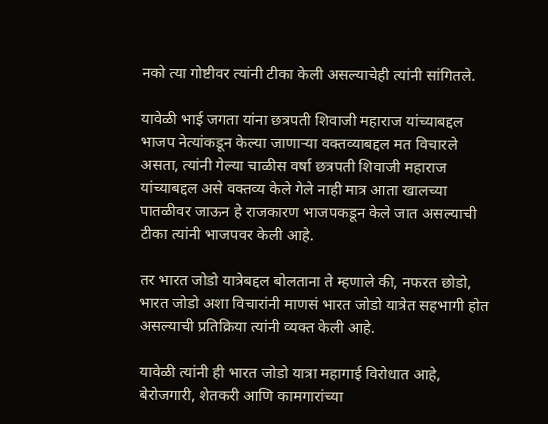नको त्या गोष्टीवर त्यांनी टीका केली असल्याचेही त्यांनी सांगितले.

यावेळी भाई जगता यांना छत्रपती शिवाजी महाराज यांच्याबद्दल भाजप नेत्यांकडून केल्या जाणाऱ्या वक्तव्याबद्दल मत विचारले असता, त्यांनी गेल्या चाळीस वर्षा छत्रपती शिवाजी महाराज यांच्याबद्दल असे वक्तव्य केले गेले नाही मात्र आता खालच्या पातळीवर जाऊन हे राजकारण भाजपकडून केले जात असल्याची टीका त्यांनी भाजपवर केली आहे.

तर भारत जोडो यात्रेबद्दल बोलताना ते म्हणाले की, नफरत छोडो, भारत जोडो अशा विचारांनी माणसं भारत जोडो यात्रेत सहभागी होत असल्याची प्रतिक्रिया त्यांनी व्यक्त केली आहे.

यावेळी त्यांनी ही भारत जोडो यात्रा महागाई विरोधात आहे, बेरोजगारी, शेतकरी आणि कामगारांच्या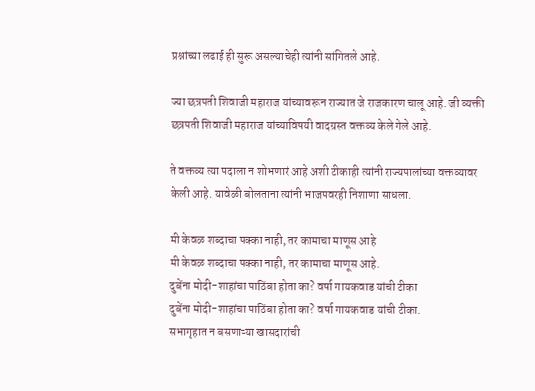प्रश्नांच्या लढाई ही सुरू असल्याचेही त्यांनी सांगितले आहे.

ज्या छत्रपती शिवाजी महाराज यांच्यावरून राज्यात जे राजकारण चालू आहे. जी व्यक्ती छत्रपती शिवाजी महाराज यांच्याविषयी वादग्रस्त वक्तव्य केले गेले आहे.

ते वक्तव्य त्या पदाला न शोभणारं आहे अशी टीकाही त्यांनी राज्यपालांच्या वक्तव्यावर केली आहे. यावेळी बोलताना त्यांनी भाजपवरही निशाणा साधला.

मी केवळ शब्दाचा पक्का नाही, तर कामाचा माणूस आहे
मी केवळ शब्दाचा पक्का नाही, तर कामाचा माणूस आहे.
दुबेंना मोदी-शाहांचा पाठिंबा होता का? वर्षा गायकवाड यांची टीका
दुबेंना मोदी-शाहांचा पाठिंबा होता का? वर्षा गायकवाड यांची टीका.
सभागृहात न बसणाऱ्या खासदारांची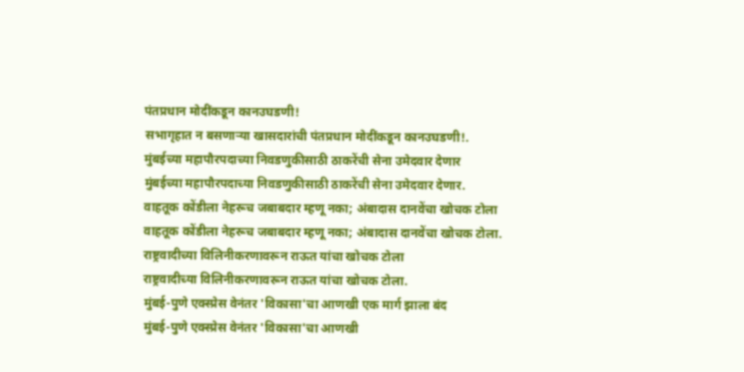पंतप्रधान मोदींकडून कानउघडणी!
सभागृहात न बसणाऱ्या खासदारांची पंतप्रधान मोदींकडून कानउघडणी!.
मुंबईच्या महापौरपदाच्या निवडणुकीसाठी ठाकरेंची सेना उमेदवार देणार
मुंबईच्या महापौरपदाच्या निवडणुकीसाठी ठाकरेंची सेना उमेदवार देणार.
वाहतूक कोंडीला नेहरूच जबाबदार म्हणू नका; अंबादास दानवेंचा खोचक टोला
वाहतूक कोंडीला नेहरूच जबाबदार म्हणू नका; अंबादास दानवेंचा खोचक टोला.
राष्ट्रवादीच्या विलिनीकरणावरून राऊत यांचा खोचक टोला
राष्ट्रवादीच्या विलिनीकरणावरून राऊत यांचा खोचक टोला.
मुंबई-पुणे एक्स्प्रेस वेनंतर 'विकासा'चा आणखी एक मार्ग झाला बंद
मुंबई-पुणे एक्स्प्रेस वेनंतर 'विकासा'चा आणखी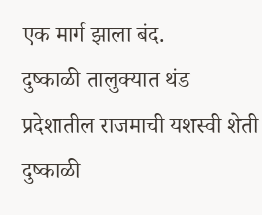एक मार्ग झाला बंद.
दुष्काळी तालुक्यात थंड प्रदेशातील राजमाची यशस्वी शेती
दुष्काळी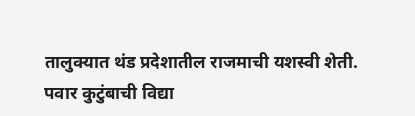तालुक्यात थंड प्रदेशातील राजमाची यशस्वी शेती.
पवार कुटुंबाची विद्या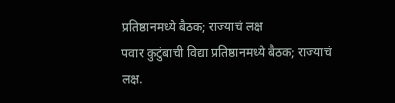प्रतिष्ठानमध्ये बैठक; राज्याचं लक्ष
पवार कुटुंबाची विद्या प्रतिष्ठानमध्ये बैठक; राज्याचं लक्ष.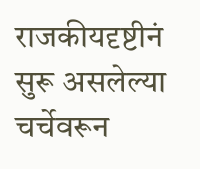राजकीयदृष्टीनं सुरू असलेल्या चर्चेवरून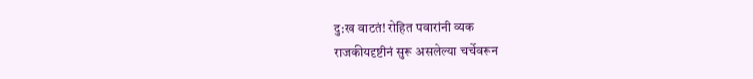दु:ख वाटतं! रोहित पवारांनी व्यक
राजकीयदृष्टीनं सुरू असलेल्या चर्चेवरून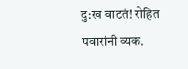दु:ख वाटतं! रोहित पवारांनी व्यक.